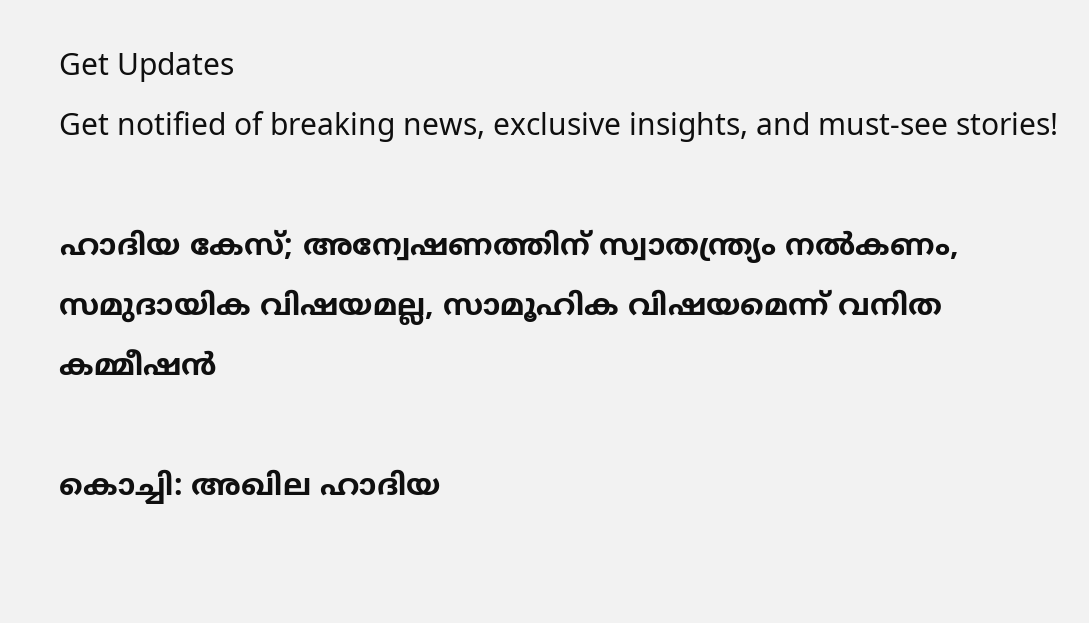Get Updates
Get notified of breaking news, exclusive insights, and must-see stories!

ഹാദിയ കേസ്; അന്വേഷണത്തിന് സ്വാതന്ത്ര്യം നൽകണം, സമുദായിക വിഷയമല്ല, സാമൂഹിക വിഷയമെന്ന് വനിത കമ്മീഷൻ

കൊച്ചി: അഖില ഹാദിയ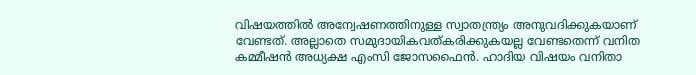വിഷയത്തിൽ അന്വേഷണത്തിനുള്ള സ്വാതന്ത്ര്യം അനുവദിക്കുകയാണ് വേണ്ടത്. അല്ലാതെ സമുദായികവത്കരിക്കുകയല്ല വേണ്ടതെന്ന് വനിത കമ്മീഷൻ അധ്യക്ഷ എംസി ജോസഫൈൻ. ഹാദിയ വിഷയം വനിതാ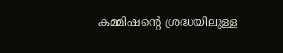കമ്മിഷന്റെ ശ്രദ്ധയിലുള്ള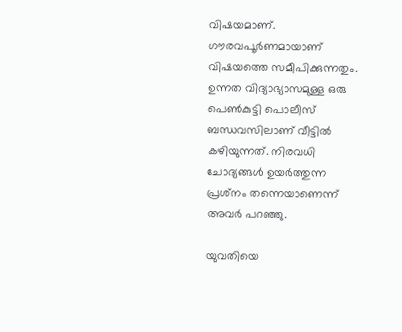വിഷയമാണ്. ഗൗരവപൂര്‍ണമായാണ് വിഷയത്തെ സമീപിക്കുന്നതും. ഉന്നത വിദ്യാഭ്യാസമുള്ള ഒരു പെണ്‍കുട്ടി പൊലീസ് ബന്ധവസിലാണ് വീട്ടില്‍ കഴിയുന്നത്. നിരവധി ചോദ്യങ്ങള്‍ ഉയര്‍ത്തുന്ന പ്രശ്‌നം തന്നെയാണെന്ന് അവർ പറഞ്ഞു.

യുവതിയെ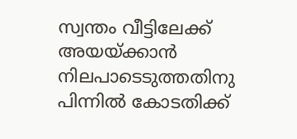സ്വന്തം വീട്ടിലേക്ക് അയയ്ക്കാന്‍ നിലപാടെടുത്തതിനു പിന്നില്‍ കോടതിക്ക്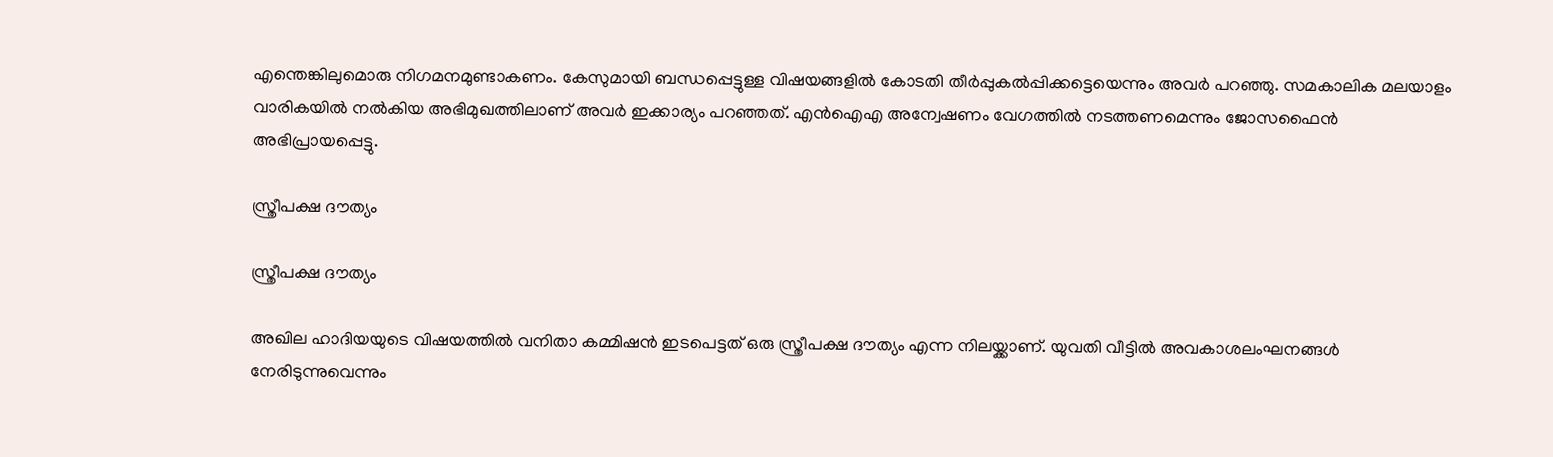എന്തെങ്കിലുമൊരു നിഗമനമുണ്ടാകണം. കേസുമായി ബന്ധപ്പെട്ടുള്ള വിഷയങ്ങളില്‍ കോടതി തീര്‍പ്പുകല്‍പ്പിക്കട്ടെയെന്നും അവർ പറഞ്ഞു. സമകാലിക മലയാളം വാരികയിൽ നൽകിയ അഭിമുഖത്തിലാണ് അവർ ഇക്കാര്യം പറഞ്ഞത്. എന്‍ഐഎ അന്വേഷണം വേഗത്തില്‍ നടത്തണമെന്നും ജോസഫൈൻ അഭിപ്രായപ്പെട്ടു.

സ്ത്രീപക്ഷ ദൗത്യം

സ്ത്രീപക്ഷ ദൗത്യം

അഖില ഹാദിയയുടെ വിഷയത്തില്‍ വനിതാ കമ്മിഷന്‍ ഇടപെട്ടത് ഒരു സ്ത്രീപക്ഷ ദൗത്യം എന്ന നിലയ്ക്കാണ്. യുവതി വീട്ടില്‍ അവകാശലംഘനങ്ങള്‍ നേരിടുന്നുവെന്നും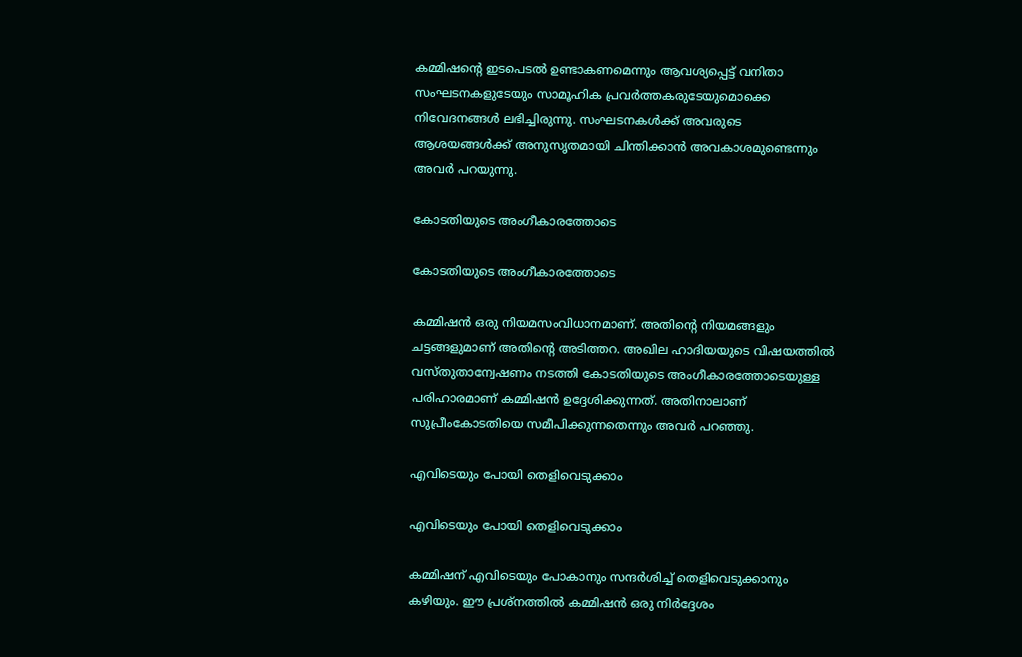കമ്മിഷന്റെ ഇടപെടല്‍ ഉണ്ടാകണമെന്നും ആവശ്യപ്പെട്ട് വനിതാ സംഘടനകളുടേയും സാമൂഹിക പ്രവര്‍ത്തകരുടേയുമൊക്കെ നിവേദനങ്ങള്‍ ലഭിച്ചിരുന്നു. സംഘടനകള്‍ക്ക് അവരുടെ ആശയങ്ങള്‍ക്ക് അനുസൃതമായി ചിന്തിക്കാന്‍ അവകാശമുണ്ടെന്നും അവർ പറയുന്നു.

കോടതിയുടെ അംഗീകാരത്തോടെ

കോടതിയുടെ അംഗീകാരത്തോടെ

കമ്മിഷന്‍ ഒരു നിയമസംവിധാനമാണ്. അതിന്റെ നിയമങ്ങളും ചട്ടങ്ങളുമാണ് അതിന്റെ അടിത്തറ. അഖില ഹാദിയയുടെ വിഷയത്തില്‍ വസ്തുതാന്വേഷണം നടത്തി കോടതിയുടെ അംഗീകാരത്തോടെയുള്ള പരിഹാരമാണ് കമ്മിഷന്‍ ഉദ്ദേശിക്കുന്നത്. അതിനാലാണ് സുപ്രീംകോടതിയെ സമീപിക്കുന്നതെന്നും അവർ പറഞ്ഞു.

എവിടെയും പോയി തെളിവെടുക്കാം

എവിടെയും പോയി തെളിവെടുക്കാം

കമ്മിഷന് എവിടെയും പോകാനും സന്ദര്‍ശിച്ച് തെളിവെടുക്കാനും കഴിയും. ഈ പ്രശ്‌നത്തില്‍ കമ്മിഷന്‍ ഒരു നിര്‍ദ്ദേശം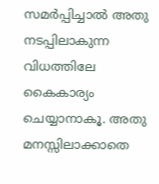സമര്‍പ്പിച്ചാല്‍ അതു നടപ്പിലാകുന്ന വിധത്തിലേ കൈകാര്യം ചെയ്യാനാകൂ. അതു മനസ്സിലാക്കാതെ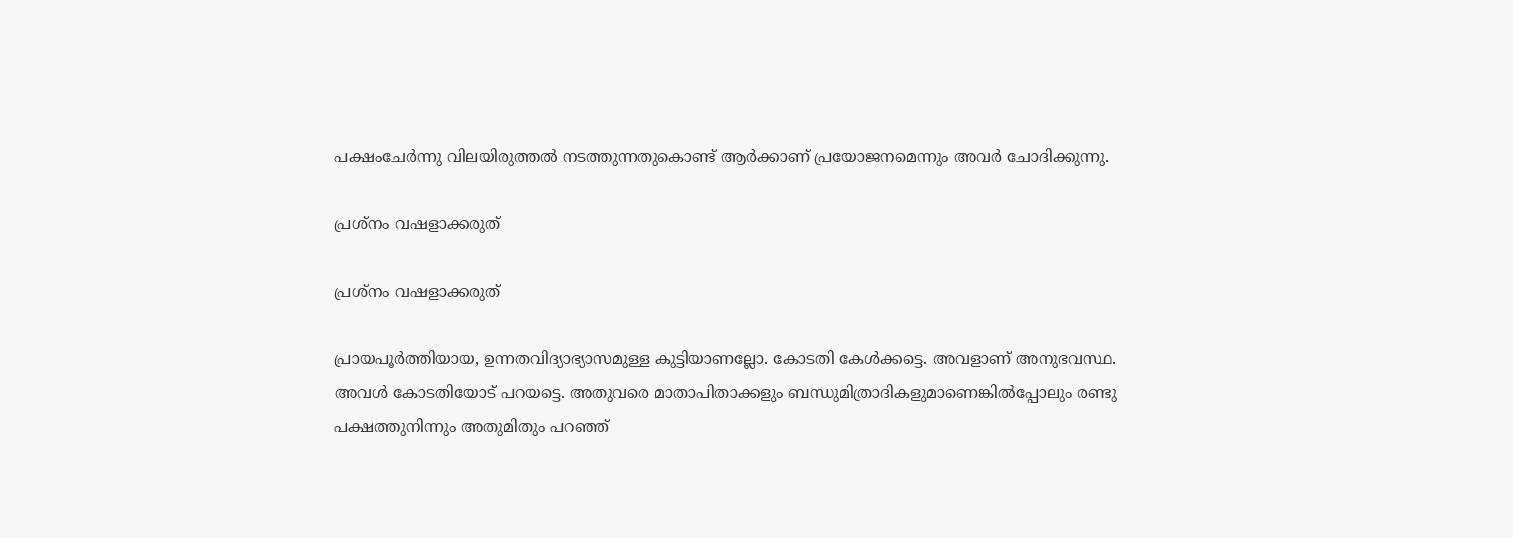പക്ഷംചേര്‍ന്നു വിലയിരുത്തല്‍ നടത്തുന്നതുകൊണ്ട് ആര്‍ക്കാണ് പ്രയോജനമെന്നും അവർ ചോദിക്കുന്നു.

പ്രശ്‌നം വഷളാക്കരുത്

പ്രശ്‌നം വഷളാക്കരുത്

പ്രായപൂര്‍ത്തിയായ, ഉന്നതവിദ്യാഭ്യാസമുള്ള കുട്ടിയാണല്ലോ. കോടതി കേള്‍ക്കട്ടെ. അവളാണ് അനുഭവസ്ഥ. അവള്‍ കോടതിയോട് പറയട്ടെ. അതുവരെ മാതാപിതാക്കളും ബന്ധുമിത്രാദികളുമാണെങ്കില്‍പ്പോലും രണ്ടു പക്ഷത്തുനിന്നും അതുമിതും പറഞ്ഞ്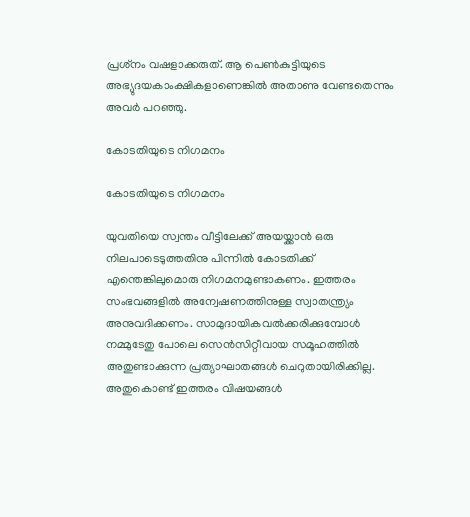പ്രശ്‌നം വഷളാക്കരുത്. ആ പെണ്‍കുട്ടിയുടെ
അഭ്യുദയകാംക്ഷികളാണെങ്കില്‍ അതാണു വേണ്ടതെന്നും അവർ പറഞ്ഞു.

കോടതിയുടെ നിഗമനം

കോടതിയുടെ നിഗമനം

യുവതിയെ സ്വന്തം വീട്ടിലേക്ക് അയയ്ക്കാന്‍ ഒരു നിലപാടെടുത്തതിനു പിന്നില്‍ കോടതിക്ക് എന്തെങ്കിലുമൊരു നിഗമനമുണ്ടാകണം. ഇത്തരം സംഭവങ്ങളില്‍ അന്വേഷണത്തിനുള്ള സ്വാതന്ത്ര്യം അനുവദിക്കണം. സാമുദായികവല്‍ക്കരിക്കുമ്പോള്‍ നമ്മുടേതു പോലെ സെന്‍സിറ്റീവായ സമൂഹത്തില്‍ അതുണ്ടാക്കുന്ന പ്രത്യാഘാതങ്ങള്‍ ചെറുതായിരിക്കില്ല. അതുകൊണ്ട് ഇത്തരം വിഷയങ്ങള്‍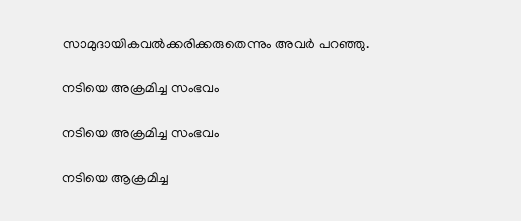സാമുദായികവല്‍ക്കരിക്കരുതെന്നും അവർ പറഞ്ഞു.

നടിയെ അക്രമിച്ച സംഭവം

നടിയെ അക്രമിച്ച സംഭവം

നടിയെ ആക്രമിച്ച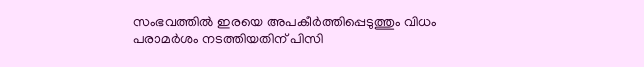സംഭവത്തില്‍ ഇരയെ അപകീര്‍ത്തിപ്പെടുത്തും വിധം പരാമര്‍ശം നടത്തിയതിന് പിസി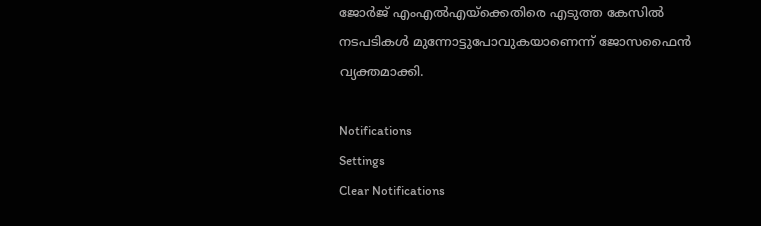ജോര്‍ജ് എംഎല്‍എയ്‌ക്കെതിരെ എടുത്ത കേസില്‍ നടപടികള്‍ മുന്നോട്ടുപോവുകയാണെന്ന് ജോസഫൈന്‍ വ്യക്തമാക്കി.

Notifications
Settings
Clear Notifications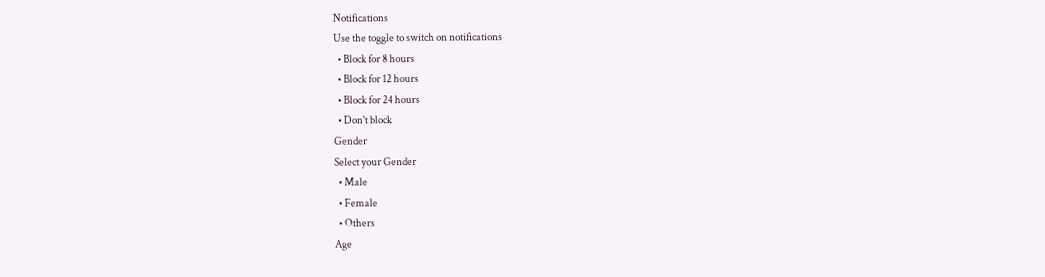Notifications
Use the toggle to switch on notifications
  • Block for 8 hours
  • Block for 12 hours
  • Block for 24 hours
  • Don't block
Gender
Select your Gender
  • Male
  • Female
  • Others
Age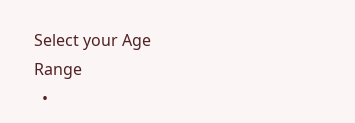Select your Age Range
  •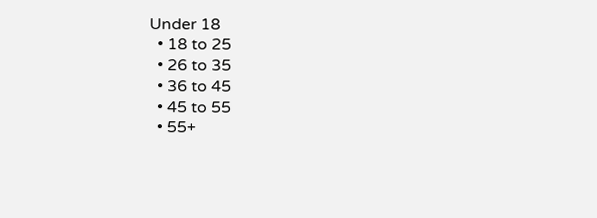Under 18
  • 18 to 25
  • 26 to 35
  • 36 to 45
  • 45 to 55
  • 55+